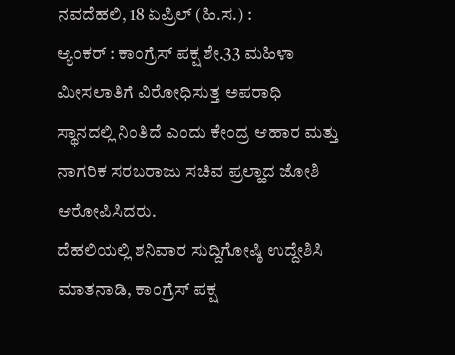ನವದೆಹಲಿ, 18 ಏಪ್ರಿಲ್ (ಹಿ.ಸ.) :
ಆ್ಯಂಕರ್ : ಕಾಂಗ್ರೆಸ್ ಪಕ್ಷ ಶೇ.33 ಮಹಿಳಾ ಮೀಸಲಾತಿಗೆ ವಿರೋಧಿಸುತ್ತ ಅಪರಾಧಿ ಸ್ಥಾನದಲ್ಲಿ ನಿಂತಿದೆ ಎಂದು ಕೇಂದ್ರ ಆಹಾರ ಮತ್ತು ನಾಗರಿಕ ಸರಬರಾಜು ಸಚಿವ ಪ್ರಲ್ಹಾದ ಜೋಶಿ ಆರೋಪಿಸಿದರು.
ದೆಹಲಿಯಲ್ಲಿ ಶನಿವಾರ ಸುದ್ದಿಗೋಷ್ಠಿ ಉದ್ದೇಶಿಸಿ ಮಾತನಾಡಿ, ಕಾಂಗ್ರೆಸ್ ಪಕ್ಷ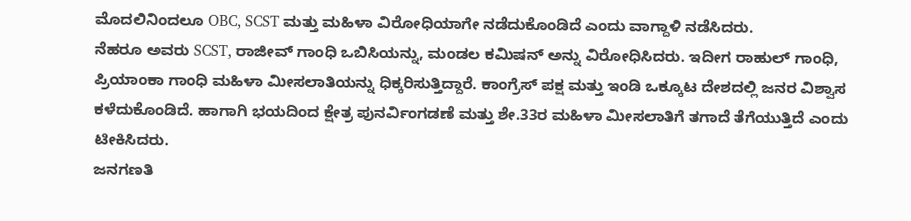ಮೊದಲಿನಿಂದಲೂ OBC, SCST ಮತ್ತು ಮಹಿಳಾ ವಿರೋಧಿಯಾಗೇ ನಡೆದುಕೊಂಡಿದೆ ಎಂದು ವಾಗ್ದಾಳಿ ನಡೆಸಿದರು.
ನೆಹರೂ ಅವರು SCST, ರಾಜೀವ್ ಗಾಂಧಿ ಒಬಿಸಿಯನ್ನು, ಮಂಡಲ ಕಮಿಷನ್ ಅನ್ನು ವಿರೋಧಿಸಿದರು. ಇದೀಗ ರಾಹುಲ್ ಗಾಂಧಿ, ಪ್ರಿಯಾಂಕಾ ಗಾಂಧಿ ಮಹಿಳಾ ಮೀಸಲಾತಿಯನ್ನು ಧಿಕ್ಕರಿಸುತ್ತಿದ್ದಾರೆ. ಕಾಂಗ್ರೆಸ್ ಪಕ್ಷ ಮತ್ತು ಇಂಡಿ ಒಕ್ಕೂಟ ದೇಶದಲ್ಲಿ ಜನರ ವಿಶ್ವಾಸ ಕಳೆದುಕೊಂಡಿದೆ. ಹಾಗಾಗಿ ಭಯದಿಂದ ಕ್ಷೇತ್ರ ಪುನರ್ವಿಂಗಡಣೆ ಮತ್ತು ಶೇ.33ರ ಮಹಿಳಾ ಮೀಸಲಾತಿಗೆ ತಗಾದೆ ತೆಗೆಯುತ್ತಿದೆ ಎಂದು ಟೀಕಿಸಿದರು.
ಜನಗಣತಿ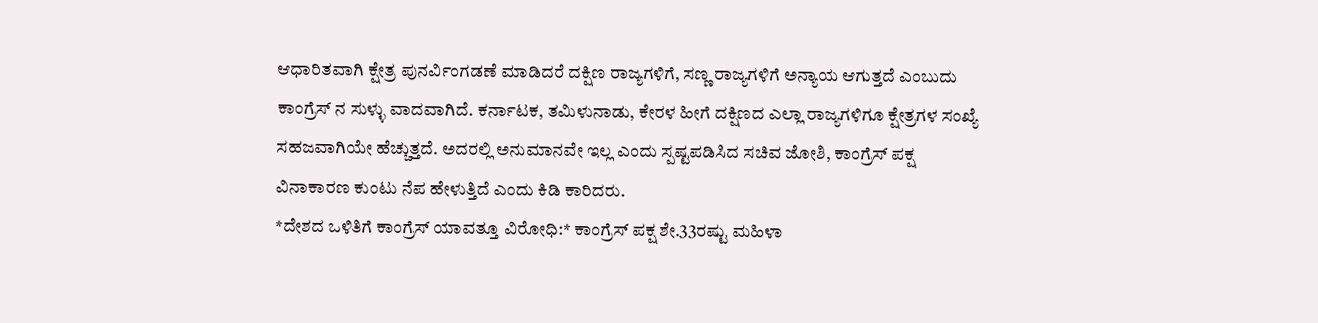ಆಧಾರಿತವಾಗಿ ಕ್ಷೇತ್ರ ಪುನರ್ವಿಂಗಡಣೆ ಮಾಡಿದರೆ ದಕ್ಷಿಣ ರಾಜ್ಯಗಳಿಗೆ, ಸಣ್ಣ ರಾಜ್ಯಗಳಿಗೆ ಅನ್ಯಾಯ ಆಗುತ್ತದೆ ಎಂಬುದು ಕಾಂಗ್ರೆಸ್ ನ ಸುಳ್ಳು ವಾದವಾಗಿದೆ. ಕರ್ನಾಟಕ, ತಮಿಳುನಾಡು, ಕೇರಳ ಹೀಗೆ ದಕ್ಷಿಣದ ಎಲ್ಲಾ ರಾಜ್ಯಗಳಿಗೂ ಕ್ಷೇತ್ರಗಳ ಸಂಖ್ಯೆ ಸಹಜವಾಗಿಯೇ ಹೆಚ್ಚುತ್ತದೆ. ಅದರಲ್ಲಿ ಅನುಮಾನವೇ ಇಲ್ಲ ಎಂದು ಸ್ಪಷ್ಟಪಡಿಸಿದ ಸಚಿವ ಜೋಶಿ, ಕಾಂಗ್ರೆಸ್ ಪಕ್ಷ ವಿನಾಕಾರಣ ಕುಂಟು ನೆಪ ಹೇಳುತ್ತಿದೆ ಎಂದು ಕಿಡಿ ಕಾರಿದರು.
*ದೇಶದ ಒಳಿತಿಗೆ ಕಾಂಗ್ರೆಸ್ ಯಾವತ್ತೂ ವಿರೋಧಿ:* ಕಾಂಗ್ರೆಸ್ ಪಕ್ಷ ಶೇ.33ರಷ್ಟು ಮಹಿಳಾ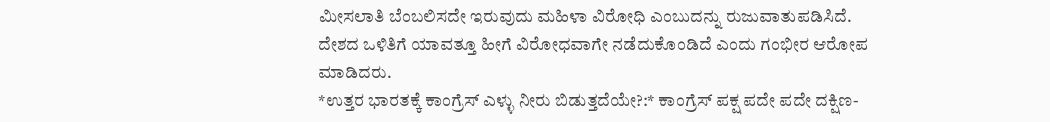ಮೀಸಲಾತಿ ಬೆಂಬಲಿಸದೇ ಇರುವುದು ಮಹಿಳಾ ವಿರೋಧಿ ಎಂಬುದನ್ನು ರುಜುವಾತುಪಡಿಸಿದೆ. ದೇಶದ ಒಳಿತಿಗೆ ಯಾವತ್ತೂ ಹೀಗೆ ವಿರೋಧವಾಗೇ ನಡೆದುಕೊಂಡಿದೆ ಎಂದು ಗಂಭೀರ ಆರೋಪ ಮಾಡಿದರು.
*ಉತ್ತರ ಭಾರತಕ್ಕೆ ಕಾಂಗ್ರೆಸ್ ಎಳ್ಳು ನೀರು ಬಿಡುತ್ತದೆಯೇ?:* ಕಾಂಗ್ರೆಸ್ ಪಕ್ಷ ಪದೇ ಪದೇ ದಕ್ಷಿಣ-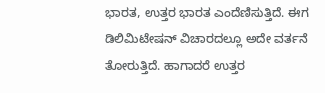ಭಾರತ, ಉತ್ತರ ಭಾರತ ಎಂದೆಣಿಸುತ್ತಿದೆ. ಈಗ ಡಿಲಿಮಿಟೇಷನ್ ವಿಚಾರದಲ್ಲೂ ಅದೇ ವರ್ತನೆ ತೋರುತ್ತಿದೆ. ಹಾಗಾದರೆ ಉತ್ತರ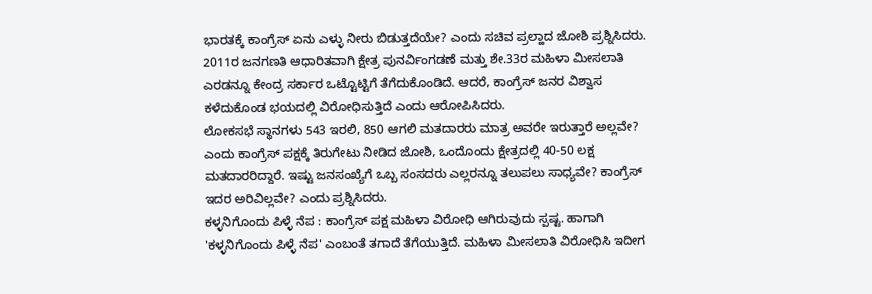ಭಾರತಕ್ಕೆ ಕಾಂಗ್ರೆಸ್ ಏನು ಎಳ್ಳು ನೀರು ಬಿಡುತ್ತದೆಯೇ? ಎಂದು ಸಚಿವ ಪ್ರಲ್ಹಾದ ಜೋಶಿ ಪ್ರಶ್ನಿಸಿದರು.
2011ರ ಜನಗಣತಿ ಆಧಾರಿತವಾಗಿ ಕ್ಷೇತ್ರ ಪುನರ್ವಿಂಗಡಣೆ ಮತ್ತು ಶೇ.33ರ ಮಹಿಳಾ ಮೀಸಲಾತಿ ಎರಡನ್ನೂ ಕೇಂದ್ರ ಸರ್ಕಾರ ಒಟ್ಟೊಟ್ಟಿಗೆ ತೆಗೆದುಕೊಂಡಿದೆ. ಆದರೆ, ಕಾಂಗ್ರೆಸ್ ಜನರ ವಿಶ್ವಾಸ ಕಳೆದುಕೊಂಡ ಭಯದಲ್ಲಿ ವಿರೋಧಿಸುತ್ತಿದೆ ಎಂದು ಆರೋಪಿಸಿದರು.
ಲೋಕಸಭೆ ಸ್ಥಾನಗಳು 543 ಇರಲಿ, 850 ಆಗಲಿ ಮತದಾರರು ಮಾತ್ರ ಅವರೇ ಇರುತ್ತಾರೆ ಅಲ್ಲವೇ? ಎಂದು ಕಾಂಗ್ರೆಸ್ ಪಕ್ಷಕ್ಕೆ ತಿರುಗೇಟು ನೀಡಿದ ಜೋಶಿ, ಒಂದೊಂದು ಕ್ಷೇತ್ರದಲ್ಲಿ 40-50 ಲಕ್ಷ ಮತದಾರರಿದ್ದಾರೆ. ಇಷ್ಟು ಜನಸಂಖ್ಯೆಗೆ ಒಬ್ಬ ಸಂಸದರು ಎಲ್ಲರನ್ನೂ ತಲುಪಲು ಸಾಧ್ಯವೇ? ಕಾಂಗ್ರೆಸ್ ಇದರ ಅರಿವಿಲ್ಲವೇ? ಎಂದು ಪ್ರಶ್ನಿಸಿದರು.
ಕಳ್ಳನಿಗೊಂದು ಪಿಳ್ಳೆ ನೆಪ : ಕಾಂಗ್ರೆಸ್ ಪಕ್ಷ ಮಹಿಳಾ ವಿರೋಧಿ ಆಗಿರುವುದು ಸ್ಪಷ್ಟ. ಹಾಗಾಗಿ 'ಕಳ್ಳನಿಗೊಂದು ಪಿಳ್ಳೆ ನೆಪ' ಎಂಬಂತೆ ತಗಾದೆ ತೆಗೆಯುತ್ತಿದೆ. ಮಹಿಳಾ ಮೀಸಲಾತಿ ವಿರೋಧಿಸಿ ಇದೀಗ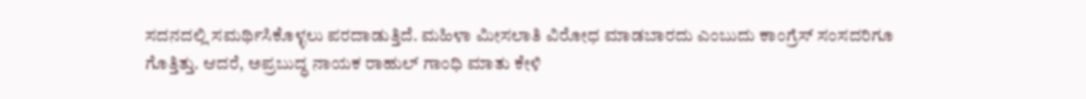ಸದನದಲ್ಲಿ ಸಮರ್ಥಿಸಿಕೊಳ್ಳಲು ಪರದಾಡುತ್ತಿದೆ. ಮಹಿಳಾ ಮೀಸಲಾತಿ ವಿರೋಧ ಮಾಡಬಾರದು ಎಂಬುದು ಕಾಂಗ್ರೆಸ್ ಸಂಸದರಿಗೂ ಗೊತ್ತಿತ್ತು. ಆದರೆ, ಅಪ್ರಬುದ್ಧ ನಾಯಕ ರಾಹುಲ್ ಗಾಂಧಿ ಮಾತು ಕೇಳಿ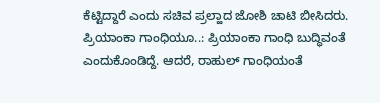ಕೆಟ್ಟಿದ್ದಾರೆ ಎಂದು ಸಚಿವ ಪ್ರಲ್ಹಾದ ಜೋಶಿ ಚಾಟಿ ಬೀಸಿದರು.
ಪ್ರಿಯಾಂಕಾ ಗಾಂಧಿಯೂ..: ಪ್ರಿಯಾಂಕಾ ಗಾಂಧಿ ಬುದ್ಧಿವಂತೆ ಎಂದುಕೊಂಡಿದ್ದೆ. ಆದರೆ, ರಾಹುಲ್ ಗಾಂಧಿಯಂತೆ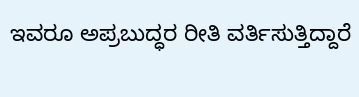ಇವರೂ ಅಪ್ರಬುದ್ಧರ ರೀತಿ ವರ್ತಿಸುತ್ತಿದ್ದಾರೆ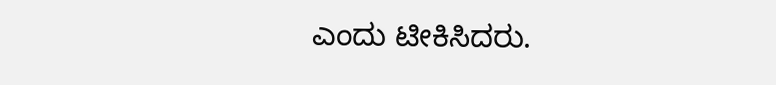ಎಂದು ಟೀಕಿಸಿದರು.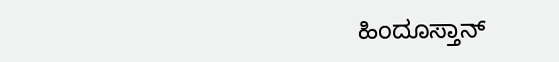ಹಿಂದೂಸ್ತಾನ್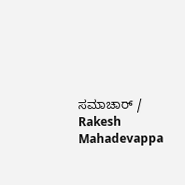ಸಮಾಚಾರ್ / Rakesh Mahadevappa